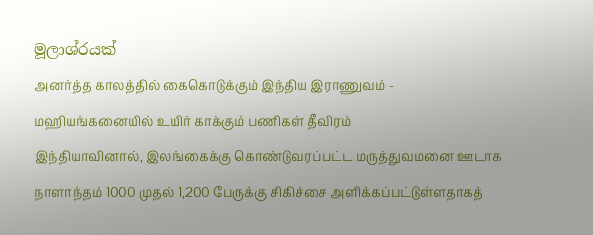මූලාශ්රයක්
அனர்த்த காலத்தில் கைகொடுக்கும் இந்திய இராணுவம் - மஹியங்கனையில் உயிர் காக்கும் பணிகள் தீவிரம்
இந்தியாவினால், இலங்கைக்கு கொண்டுவரப்பட்ட மருத்துவமனை ஊடாக நாளாந்தம் 1000 முதல் 1,200 பேருக்கு சிகிச்சை அளிக்கப்பட்டுள்ளதாகத்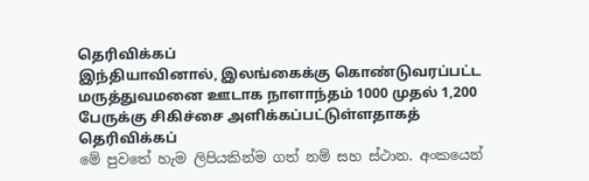தெரிவிக்கப்
இந்தியாவினால், இலங்கைக்கு கொண்டுவரப்பட்ட மருத்துவமனை ஊடாக நாளாந்தம் 1000 முதல் 1,200 பேருக்கு சிகிச்சை அளிக்கப்பட்டுள்ளதாகத் தெரிவிக்கப்
මේ පුවතේ හැම ලිපියකින්ම ගත් නම් සහ ස්ථාන. අංකයෙන්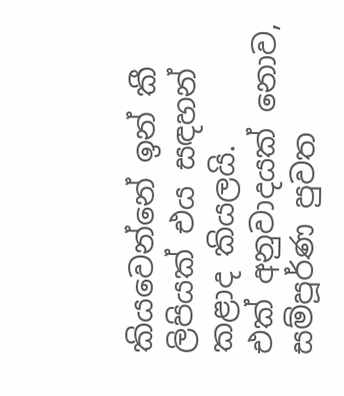කියවෙන්නේ ඉන් කී ලිපියක් එය සඳහන් කළාද කියලයි.
එක් අනුවාදයක් නොව, සම්පූර්ණ පුවත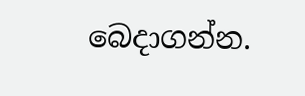බෙදාගන්න.